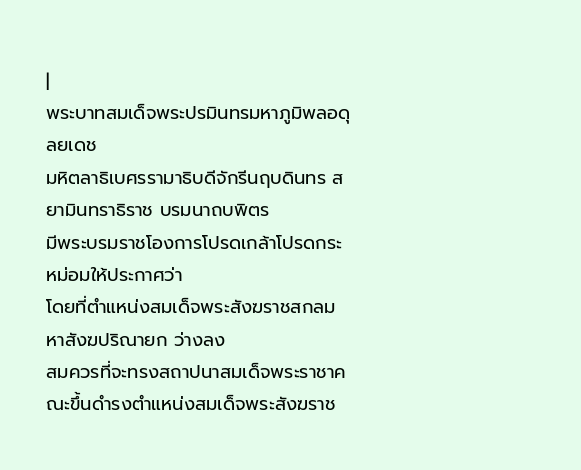|
พระบาทสมเด็จพระปรมินทรมหาภูมิพลอดุลยเดช
มหิตลาธิเบศรรามาธิบดีจักรีนฤบดินทร สยามินทราธิราช บรมนาถบพิตร
มีพระบรมราชโองการโปรดเกล้าโปรดกระหม่อมให้ประกาศว่า
โดยที่ตำแหน่งสมเด็จพระสังฆราชสกลมหาสังฆปริณายก ว่างลง
สมควรที่จะทรงสถาปนาสมเด็จพระราชาคณะขึ้นดำรงตำแหน่งสมเด็จพระสังฆราช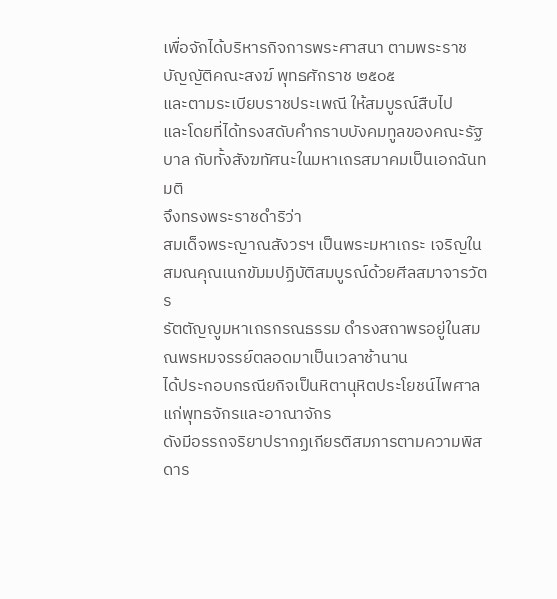เพื่อจักได้บริหารกิจการพระศาสนา ตามพระราชบัญญัติคณะสงฆ์ พุทธศักราช ๒๕๐๕
และตามระเบียบราชประเพณี ให้สมบูรณ์สืบไป
และโดยที่ได้ทรงสดับคำกราบบังคมทูลของคณะรัฐบาล กับทั้งสังฆทัศนะในมหาเถรสมาคมเป็นเอกฉันทมติ
จึงทรงพระราชดำริว่า
สมเด็จพระญาณสังวรฯ เป็นพระมหาเถระ เจริญในสมณคุณเนกขัมมปฏิบัติสมบูรณ์ด้วยศีลสมาจารวัตร
รัตตัญญูมหาเถรกรณธรรม ดำรงสถาพรอยู่ในสมณพรหมจรรย์ตลอดมาเป็นเวลาช้านาน
ได้ประกอบกรณียกิจเป็นหิตานุหิตประโยชน์ไพศาลแก่พุทธจักรและอาณาจักร
ดังมีอรรถจริยาปรากฏเกียรติสมภารตามความพิสดาร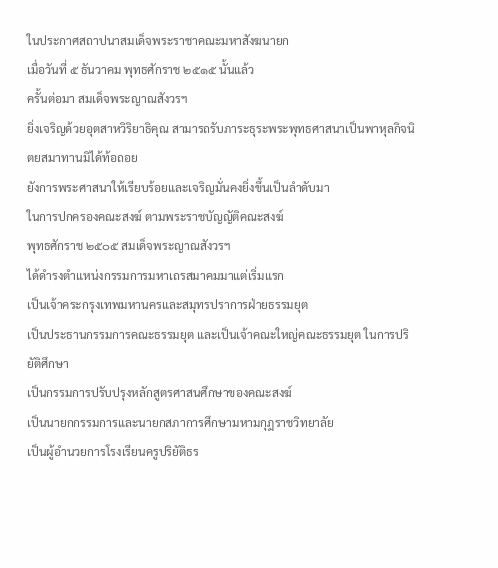ในประกาศสถาปนาสมเด็จพระราชาคณะมหาสังฆนายก
เมื่อวันที่ ๕ ธันวาคม พุทธศักราช ๒๕๑๕ นั้นแล้ว
ครั้นต่อมา สมเด็จพระญาณสังวรฯ
ยิ่งเจริญด้วยอุตสาหวิริยาธิคุณ สามารถรับภาระธุระพระพุทธศาสนาเป็นพาหุลกิจนิตยสมาทานมิได้ท้อถอย
ยังการพระศาสนาให้เรียบร้อยและเจริญมั่นคงยิ่งขึ้นเป็นลำดับมา
ในการปกครองคณะสงฆ์ ตามพระราชบัญญัติคณะสงฆ์
พุทธศักราช ๒๕๐๕ สมเด็จพระญาณสังวรฯ
ได้ดำรงตำแหน่งกรรมการมหาเถรสมาคมมาแต่เริ่มแรก
เป็นเจ้าคระกรุงเทพมหานครและสมุทรปราการฝ่ายธรรมยุต
เป็นประธานกรรมการคณะธรรมยุต และเป็นเจ้าคณะใหญ่คณะธรรมยุต ในการปริยัติศึกษา
เป็นกรรมการปรับปรุงหลักสูตรศาสนศึกษาของคณะสงฆ์
เป็นนายกกรรมการและนายกสภาการศึกษามหามกุฎราชวิทยาลัย
เป็นผู้อำนวยการโรงเรียนครูปริยัติธร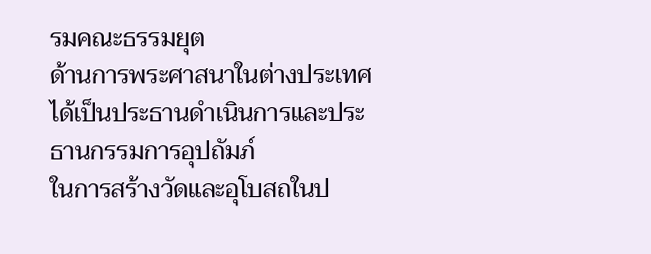รมคณะธรรมยุต
ด้านการพระศาสนาในต่างประเทศ
ได้เป็นประธานดำเนินการและประธานกรรมการอุปถัมภ์
ในการสร้างวัดและอุโบสถในป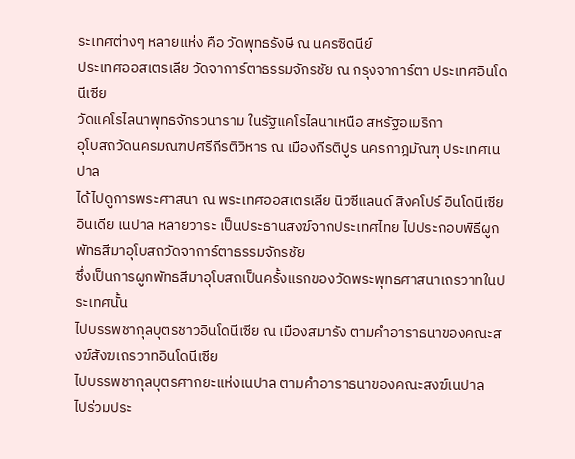ระเทศต่างๆ หลายแห่ง คือ วัดพุทธรังษี ณ นครซิดนีย์
ประเทศออสเตรเลีย วัดจาการ์ตาธรรมจักรชัย ณ กรุงจาการ์ตา ประเทศอินโดนีเซีย
วัดแคโรไลนาพุทธจักรวนาราม ในรัฐแคโรไลนาเหนือ สหรัฐอเมริกา
อุโบสถวัดนครมณฑปศรีกีรติวิหาร ณ เมืองกีรติปูร นครกาฎมัณฑุ ประเทศเนปาล
ได้ไปดูการพระศาสนา ณ พระเทศออสเตรเลีย นิวซีแลนด์ สิงคโปร์ อินโดนีเซีย
อินเดีย เนปาล หลายวาระ เป็นประธานสงฆ์จากประเทศไทย ไปประกอบพิธีผูกพัทธสีมาอุโบสถวัดจาการ์ตาธรรมจักรชัย
ซึ่งเป็นการผูกพัทธสีมาอุโบสถเป็นครั้งแรกของวัดพระพุทธศาสนาเถรวาทในประเทศนั้น
ไปบรรพชากุลบุตรชาวอินโดนีเซีย ณ เมืองสมารัง ตามคำอาราธนาของคณะสงฆ์สังฆเถรวาทอินโดนีเซีย
ไปบรรพชากุลบุตรศากยะแห่งเนปาล ตามคำอาราธนาของคณะสงฆ์เนปาล
ไปร่วมประ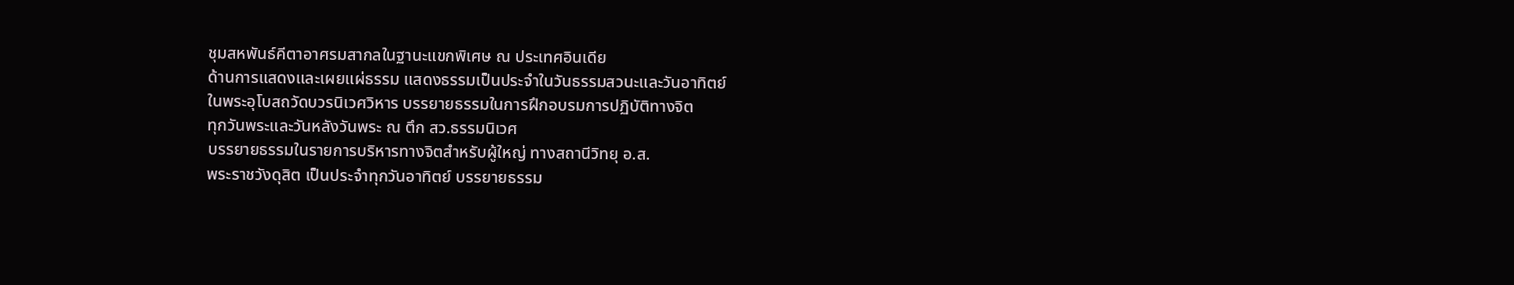ชุมสหพันธ์คีตาอาศรมสากลในฐานะแขกพิเศษ ณ ประเทศอินเดีย
ด้านการแสดงและเผยแผ่ธรรม แสดงธรรมเป็นประจำในวันธรรมสวนะและวันอาทิตย์
ในพระอุโบสถวัดบวรนิเวศวิหาร บรรยายธรรมในการฝึกอบรมการปฏิบัติทางจิต
ทุกวันพระและวันหลังวันพระ ณ ตึก สว.ธรรมนิเวศ
บรรยายธรรมในรายการบริหารทางจิตสำหรับผู้ใหญ่ ทางสถานีวิทยุ อ.ส.
พระราชวังดุสิต เป็นประจำทุกวันอาทิตย์ บรรยายธรรม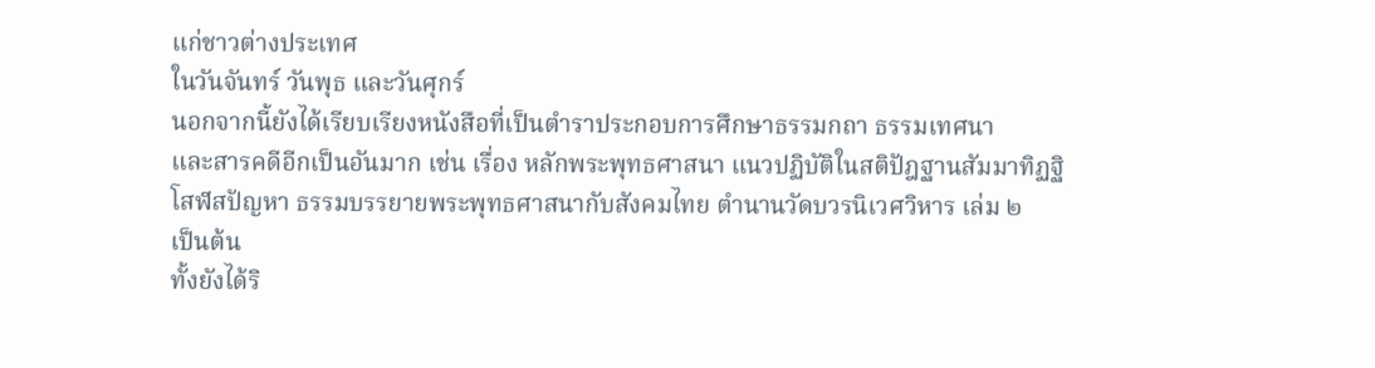แก่ชาวต่างประเทศ
ในวันจันทร์ วันพุธ และวันศุกร์
นอกจากนี้ยังได้เรียบเรียงหนังสือที่เป็นตำราประกอบการศึกษาธรรมกถา ธรรมเทศนา
และสารคดีอีกเป็นอันมาก เช่น เรื่อง หลักพระพุทธศาสนา แนวปฏิบัติในสติปัฎฐานสัมมาทิฏฐิ
โสฬสปัญหา ธรรมบรรยายพระพุทธศาสนากับสังคมไทย ตำนานวัดบวรนิเวศวิหาร เล่ม ๒
เป็นต้น
ทั้งยังได้ริ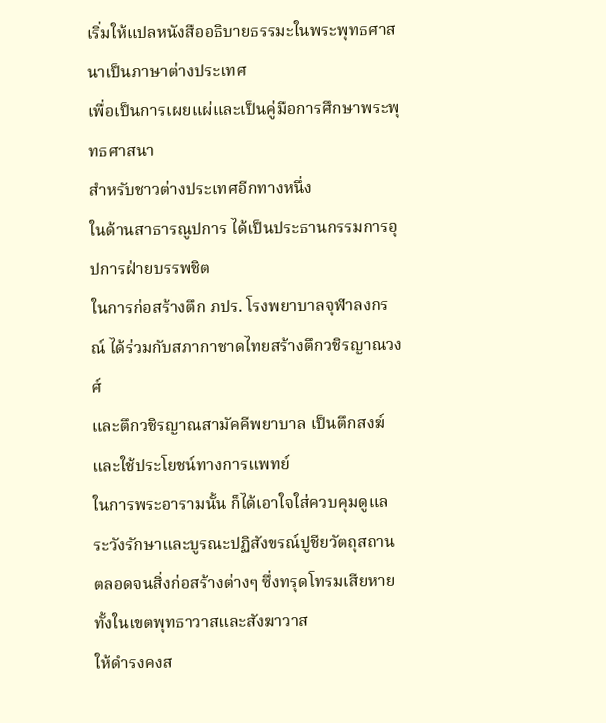เริ่มให้แปลหนังสืออธิบายธรรมะในพระพุทธศาสนาเป็นภาษาต่างประเทศ
เพื่อเป็นการเผยแผ่และเป็นคู่มือการศึกษาพระพุทธศาสนา
สำหรับชาวต่างประเทศอีกทางหนึ่ง
ในด้านสาธารณูปการ ได้เป็นประธานกรรมการอุปการฝ่ายบรรพชิต
ในการก่อสร้างตึก ภปร. โรงพยาบาลจุฬาลงกรณ์ ได้ร่วมกับสภากาชาดไทยสร้างตึกวชิรญาณวงศ์
และตึกวชิรญาณสามัคคีพยาบาล เป็นตึกสงฆ์และใช้ประโยชน์ทางการแพทย์
ในการพระอารามนั้น ก็ได้เอาใจใส่ควบคุมดูแล ระวังรักษาและบูรณะปฏิสังขรณ์ปูชียวัตถุสถาน
ตลอดจนสิ่งก่อสร้างต่างๆ ซึ่งทรุดโทรมเสียหาย ทั้งในเขตพุทธาวาสและสังฆาวาส
ให้ดำรงคงส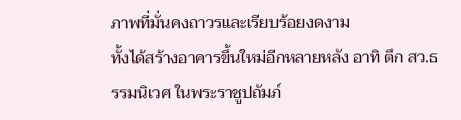ภาพที่มั่นคงถาวรและเรียบร้อยงดงาม
ทั้งได้สร้างอาคารขึ้นใหม่อีกหลายหลัง อาทิ ตึก สว.ธรรมนิเวศ ในพระราชูปถัมภ์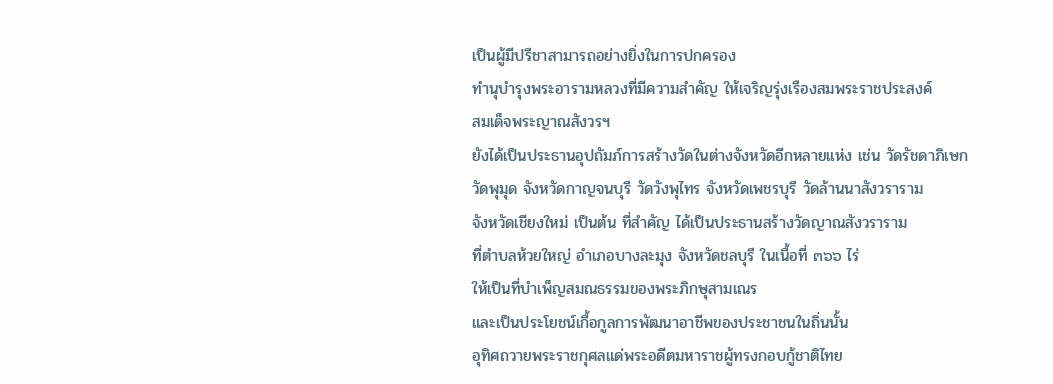เป็นผู้มีปรีชาสามารถอย่างยิ่งในการปกครอง
ทำนุบำรุงพระอารามหลวงที่มีความสำคัญ ให้เจริญรุ่งเรืองสมพระราชประสงค์
สมเด็จพระญาณสังวรฯ
ยังได้เป็นประธานอุปถัมภ์การสร้างวัดในต่างจังหวัดอีกหลายแห่ง เช่น วัดรัชดาภิเษก
วัดพุมุด จังหวัดกาญจนบุรี วัดวังพุไทร จังหวัดเพชรบุรี วัดล้านนาสังวราราม
จังหวัดเชียงใหม่ เป็นต้น ที่สำคัญ ได้เป็นประธานสร้างวัดญาณสังวราราม
ที่ตำบลห้วยใหญ่ อำเภอบางละมุง จังหวัดชลบุรี ในเนื้อที่ ๓๖๖ ไร่
ให้เป็นที่บำเพ็ญสมณธรรมของพระภิกษุสามเณร
และเป็นประโยชน์เกื้อกูลการพัฒนาอาชีพของประชาชนในถิ่นนั้น
อุทิศถวายพระราชกุศลแด่พระอดีตมหาราชผู้ทรงกอบกู้ชาติไทย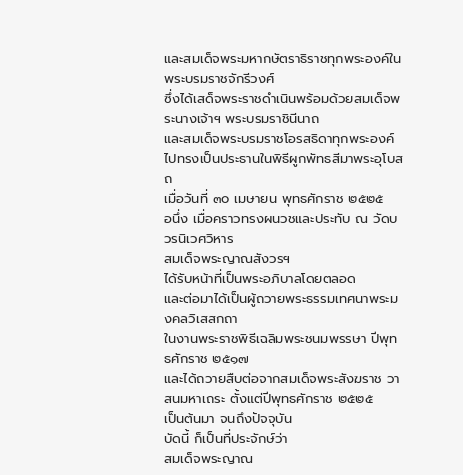และสมเด็จพระมหากษัตราธิราชทุกพระองค์ในพระบรมราชจักรีวงศ์
ซึ่งได้เสด็จพระราชดำเนินพร้อมด้วยสมเด็จพระนางเจ้าฯ พระบรมราชินีนาถ
และสมเด็จพระบรมราชโอรสธิดาทุกพระองค์ ไปทรงเป็นประธานในพิธีผูกพัทธสีมาพระอุโบสถ
เมื่อวันที่ ๓๐ เมษายน พุทธศักราช ๒๕๒๕
อนึ่ง เมื่อคราวทรงผนวชและประทับ ณ วัดบวรนิเวศวิหาร
สมเด็จพระญาณสังวรฯ
ได้รับหน้าที่เป็นพระอภิบาลโดยตลอด
และต่อมาได้เป็นผู้ถวายพระธรรมเทศนาพระมงคลวิเสสกถา
ในงานพระราชพิธีเฉลิมพระชนมพรรษา ปีพุทธศักราช ๒๕๑๗
และได้ถวายสืบต่อจากสมเด็จพระสังฆราช วาสนมหาเถระ ตั้งแต่ปีพุทธศักราช ๒๕๒๕
เป็นต้นมา จนถึงปัจจุบัน
บัดนี้ ก็เป็นที่ประจักษ์ว่า
สมเด็จพระญาณ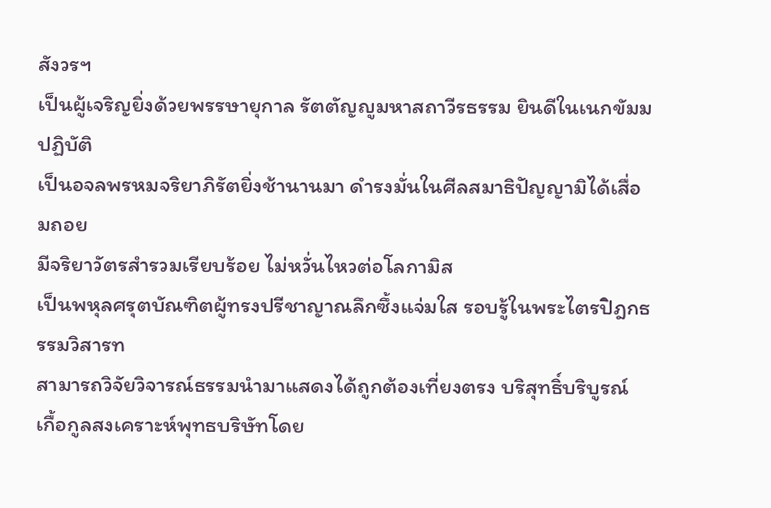สังวรฯ
เป็นผู้เจริญยิ่งด้วยพรรษายุกาล รัตตัญญูมหาสถาวีรธรรม ยินดีในเนกขัมมปฏิบัติ
เป็นอจลพรหมจริยาภิรัตยิ่งช้านานมา ดำรงมั่นในศีลสมาธิปัญญามิได้เสื่อมถอย
มีจริยาวัตรสำรวมเรียบร้อย ไม่หวั่นไหวต่อโลกามิส
เป็นพหุลศรุตบัณฑิตผู้ทรงปรีชาญาณลึกซึ้งแจ่มใส รอบรู้ในพระไตรปิฎกธรรมวิสารท
สามารถวิจัยวิจารณ์ธรรมนำมาแสดงได้ถูกต้องเที่ยงตรง บริสุทธิ์บริบูรณ์
เกื้อกูลสงเคราะห์พุทธบริษัทโดย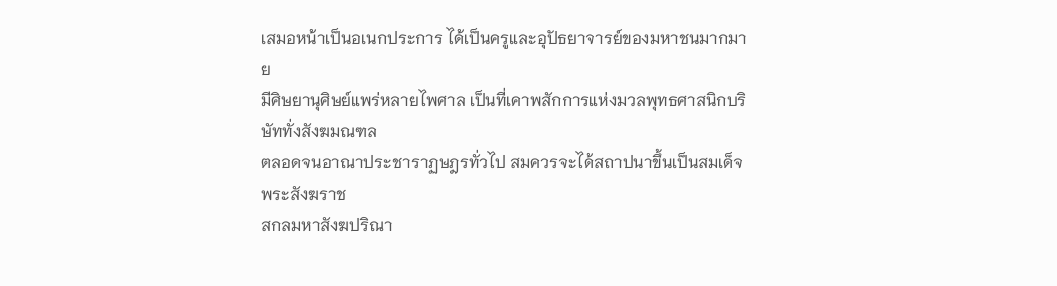เสมอหน้าเป็นอเนกประการ ได้เป็นครูและอุปัธยาจารย์ของมหาชนมากมาย
มีศิษยานุศิษย์แพร่หลายไพศาล เป็นที่เคาพสักการแห่งมวลพุทธศาสนิกบริษัททั่งสังฆมณฑล
ตลอดจนอาณาประชาราฏษฎรทั่วไป สมควรจะได้สถาปนาขึ้นเป็นสมเด็จพระสังฆราช
สกลมหาสังฆปริณา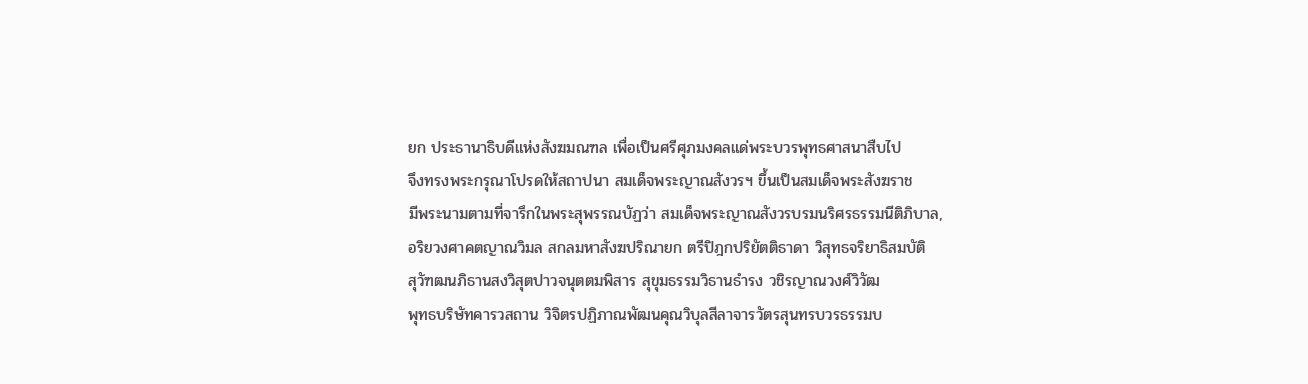ยก ประธานาธิบดีแห่งสังฆมณฑล เพื่อเป็นศรีศุภมงคลแด่พระบวรพุทธศาสนาสืบไป
จึงทรงพระกรุณาโปรดให้สถาปนา สมเด็จพระญาณสังวรฯ ขึ้นเป็นสมเด็จพระสังฆราช
มีพระนามตามที่จารึกในพระสุพรรณบัฏว่า สมเด็จพระญาณสังวรบรมนริศรธรรมนีติภิบาล,
อริยวงศาคตญาณวิมล สกลมหาสังฆปริณายก ตรีปิฎกปริยัตติธาดา วิสุทธจริยาธิสมบัติ
สุวัฑฒนภิธานสงวิสุตปาวจนุตตมพิสาร สุขุมธรรมวิธานธำรง วชิรญาณวงศ์วิวัฒ
พุทธบริษัทคารวสถาน วิจิตรปฏิภาณพัฒนคุณวิบุลสีลาจารวัตรสุนทรบวรธรรมบ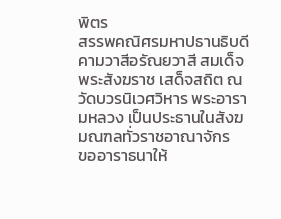พิตร
สรรพคณิศรมหาปธานธิบดี คามวาสีอรัณยวาสี สมเด็จพระสังฆราช เสด็จสถิต ณ
วัดบวรนิเวศวิหาร พระอารามหลวง เป็นประธานในสังฆมณฑลทั่วราชอาณาจักร
ขออาราธนาให้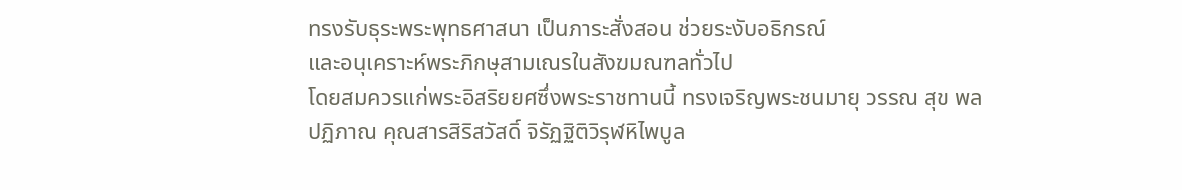ทรงรับธุระพระพุทธศาสนา เป็นภาระสั่งสอน ช่วยระงับอธิกรณ์
และอนุเคราะห์พระภิกษุสามเณรในสังฆมณฑลทั่วไป
โดยสมควรแก่พระอิสริยยศซึ่งพระราชทานนี้ ทรงเจริญพระชนมายุ วรรณ สุข พล
ปฏิภาณ คุณสารสิริสวัสดิ์ จิรัฏฐิติวิรุฬหิไพบูล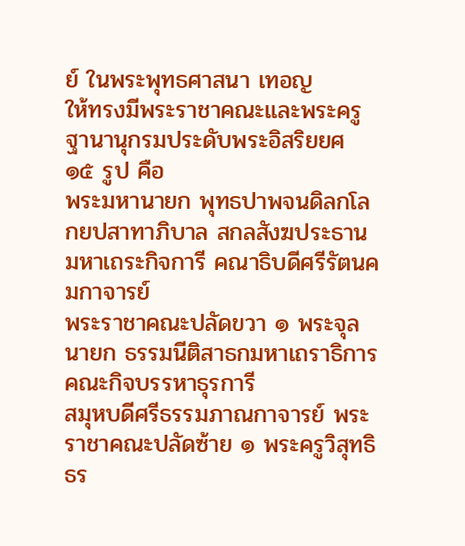ย์ ในพระพุทธศาสนา เทอญ
ให้ทรงมีพระราชาคณะและพระครูฐานานุกรมประดับพระอิสริยยศ ๑๕ รูป คือ
พระมหานายก พุทธปาพจนดิลกโลกยปสาทาภิบาล สกลสังฆประธานมหาเถระกิจการี คณาธิบดีศรีรัตนคมกาจารย์
พระราชาคณะปลัดขวา ๑ พระจุลนายก ธรรมนีติสาธกมหาเถราธิการ คณะกิจบรรหาธุรการี
สมุหบดีศรีธรรมภาณกาจารย์ พระราชาคณะปลัดซ้าย ๑ พระครูวิสุทธิธร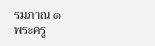รมภาณ ๑
พระครู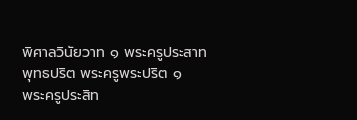พิศาลวินัยวาท ๑ พระครูประสาทพุทธปริต พระครูพระปริต ๑
พระครูประสิท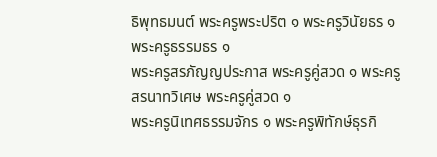ธิพุทธมนต์ พระครูพระปริต ๑ พระครูวินัยธร ๑ พระครูธรรมธร ๑
พระครูสรภัญญประกาส พระครูคู่สวด ๑ พระครูสรนาทวิเศษ พระครูคู่สวด ๑
พระครูนิเทศธรรมจักร ๑ พระครูพิทักษ์ธุรกิ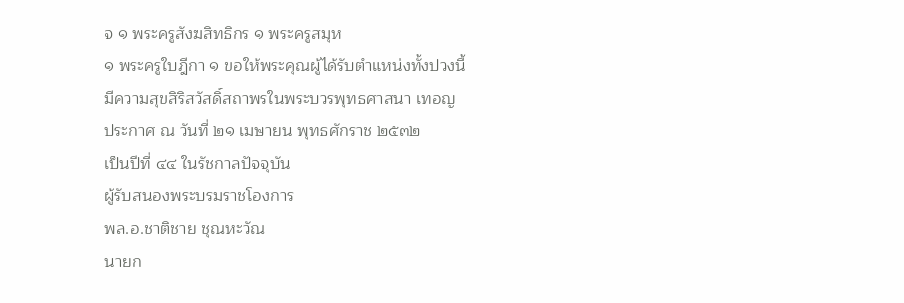จ ๑ พระครูสังฆสิทธิกร ๑ พระครูสมุห
๑ พระครูใบฎีกา ๑ ขอให้พระคุณผู้ได้รับตำแหน่งทั้งปวงนี้
มีความสุขสิริสวัสดิ์สถาพรในพระบวรพุทธศาสนา เทอญ
ประกาศ ณ วันที่ ๒๑ เมษายน พุทธศักราช ๒๕๓๒
เป็นปีที่ ๔๔ ในรัชกาลปัจจุบัน
ผู้รับสนองพระบรมราชโองการ
พล.อ.ชาติชาย ชุณหะวัณ
นายก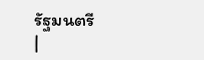รัฐมนตรี
|